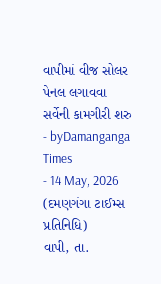વાપીમાં વીજ સોલર પેનલ લગાવવા સર્વેની કામગીરી શરુ
- byDamanganga Times
- 14 May, 2026
(દમણગંગા ટાઈમ્સ પ્રતિનિધિ)
વાપી, તા.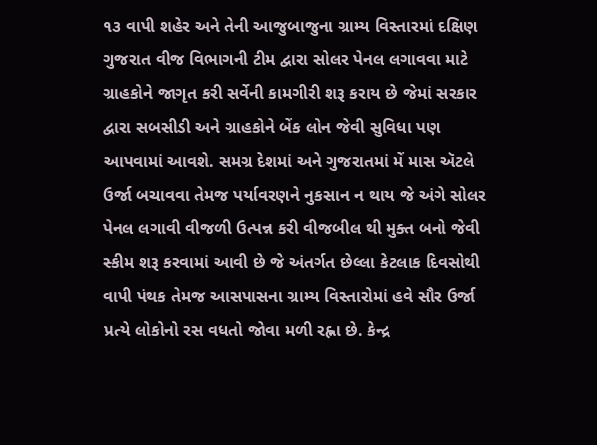૧૩ વાપી શહેર અને તેની આજુબાજુના ગ્રામ્ય વિસ્તારમાં દક્ષિણ ગુજરાત વીજ વિભાગની ટીમ દ્વારા સોલર પેનલ લગાવવા માટે ગ્રાહકોને જાગૃત કરી સર્વેની કામગીરી શરૂ કરાય છે જેમાં સરકાર દ્વારા સબસીડી અને ગ્રાહકોને બેંક લોન જેવી સુવિધા પણ આપવામાં આવશે. સમગ્ર દેશમાં અને ગુજરાતમાં મેં માસ ઍટલે ઉર્જા બચાવવા તેમજ પર્યાવરણને નુકસાન ન થાય જે અંગે સોલર પેનલ લગાવી વીજળી ઉત્પન્ન કરી વીજબીલ થી મુક્ત બનો જેવી સ્કીમ શરૂ કરવામાં આવી છે જે અંતર્ગત છેલ્લા કેટલાક દિવસોથી વાપી પંથક તેમજ આસપાસના ગ્રામ્ય વિસ્તારોમાં હવે સૌર ઉર્જા પ્રત્યે લોકોનો રસ વધતો જોવા મળી રહ્ના છે. કેન્દ્ર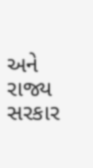અને રાજ્ય સરકાર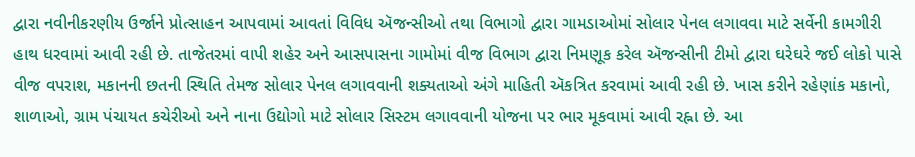દ્વારા નવીનીકરણીય ઉર્જાને પ્રોત્સાહન આપવામાં આવતાં વિવિધ ઍજન્સીઓ તથા વિભાગો દ્વારા ગામડાઓમાં સોલાર પેનલ લગાવવા માટે સર્વેની કામગીરી હાથ ધરવામાં આવી રહી છે. તાજેતરમાં વાપી શહેર અને આસપાસના ગામોમાં વીજ વિભાગ દ્વારા નિમણૂક કરેલ ઍજન્સીની ટીમો દ્વારા ઘરેઘરે જઈ લોકો પાસે વીજ વપરાશ, મકાનની છતની સ્થિતિ તેમજ સોલાર પેનલ લગાવવાની શક્યતાઓ અંગે માહિતી ઍકત્રિત કરવામાં આવી રહી છે. ખાસ કરીને રહેણાંક મકાનો, શાળાઓ, ગ્રામ પંચાયત કચેરીઓ અને નાના ઉદ્યોગો માટે સોલાર સિસ્ટમ લગાવવાની યોજના પર ભાર મૂકવામાં આવી રહ્ના છે. આ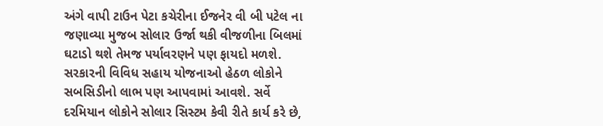અંગે વાપી ટાઉન પેટા કચેરીના ઈજનેર વી બી પટેલ ના જણાવ્યા મુજબ સોલાર ઉર્જા થકી વીજળીના બિલમાં ઘટાડો થશે તેમજ પર્યાવરણને પણ ફાયદો મળશે. સરકારની વિવિધ સહાય યોજનાઓ હેઠળ લોકોને સબસિડીનો લાભ પણ આપવામાં આવશે. સર્વે દરમિયાન લોકોને સોલાર સિસ્ટમ કેવી રીતે કાર્ય કરે છે,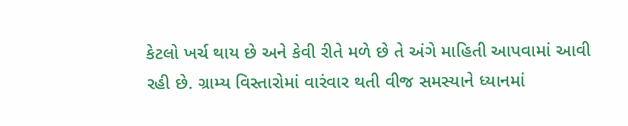કેટલો ખર્ચ થાય છે અને કેવી રીતે મળે છે તે અંગે માહિતી આપવામાં આવી રહી છે. ગ્રામ્ય વિસ્તારોમાં વારંવાર થતી વીજ સમસ્યાને ધ્યાનમાં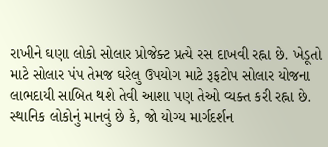રાખીને ઘણા લોકો સોલાર પ્રોજેક્ટ પ્રત્યે રસ દાખવી રહ્ના છે. ખેડૂતો માટે સોલાર પંપ તેમજ ઘરેલુ ઉપયોગ માટે રૂફટોપ સોલાર યોજના લાભદાયી સાબિત થશે તેવી આશા પણ તેઓ વ્યક્ત કરી રહ્ના છે. સ્થાનિક લોકોનું માનવું છે કે, જો યોગ્ય માર્ગદર્શન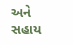અને સહાય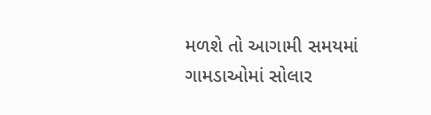મળશે તો આગામી સમયમાં ગામડાઓમાં સોલાર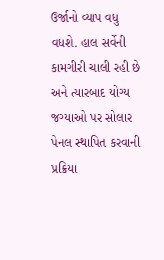ઉર્જાનો વ્યાપ વધુ વધશે. હાલ સર્વેની કામગીરી ચાલી રહી છે અને ત્યારબાદ યોગ્ય જગ્યાઓ પર સોલાર પેનલ સ્થાપિત કરવાની પ્રક્રિયા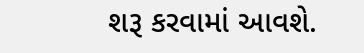શરૂ કરવામાં આવશે.